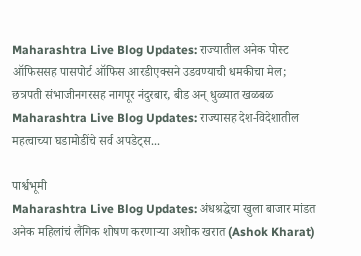Maharashtra Live Blog Updates: राज्यातील अनेक पोस्ट ऑफिससह पासपोर्ट ऑफिस आरडीएक्सने उडवण्याची धमकीचा मेल; छत्रपती संभाजीनगरसह नागपूर नंदुरबार, बीड अन् धुळ्यात खळबळ
Maharashtra Live Blog Updates: राज्यासह देश-विदेशातील महत्वाच्या घडामोडींचे सर्व अपडेट्स...

पार्श्वभूमी
Maharashtra Live Blog Updates: अंधश्रद्धेचा खुला बाजार मांडत अनेक महिलांचं लैंगिक शोषण करणाऱ्या अशोक खरात (Ashok Kharat)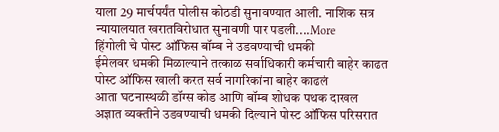याला 29 मार्चपर्यंत पोलीस कोठडी सुनावण्यात आली. नाशिक सत्र न्यायालयात खरातविरोधात सुनावणी पार पडली....More
हिंगोली चे पोस्ट ऑफिस बॉम्ब ने उडवण्याची धमकी
ईमेलवर धमकी मिळाल्याने तत्काळ सर्वाधिकारी कर्मचारी बाहेर काढत पोस्ट ऑफिस खाली करत सर्व नागरिकांना बाहेर काढलं
आता घटनास्थळी डॉग्स कोड आणि बॉम्ब शोधक पथक दाखल
अज्ञात व्यक्तीने उडवण्याची धमकी दिल्याने पोस्ट ऑफिस परिसरात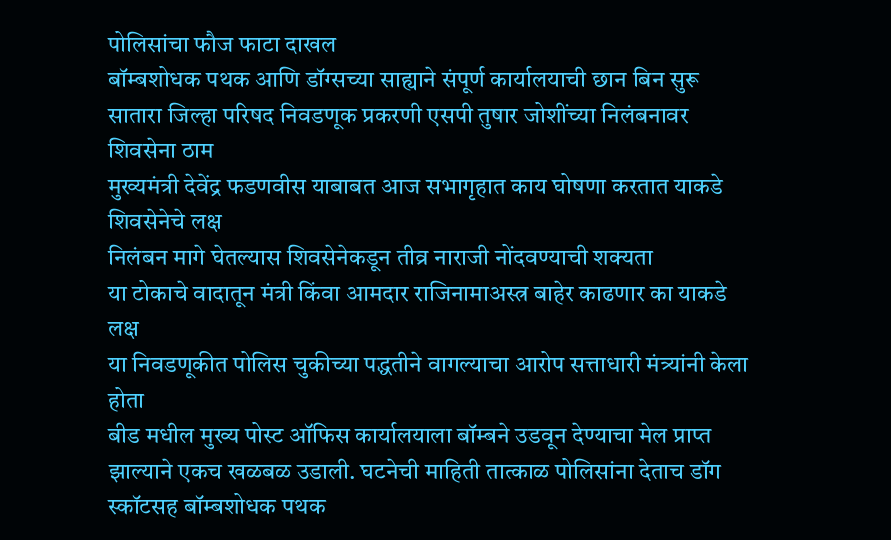पोलिसांचा फौज फाटा दाखल
बॉम्बशोधक पथक आणि डॉग्सच्या साह्याने संपूर्ण कार्यालयाची छान बिन सुरू
सातारा जिल्हा परिषद निवडणूक प्रकरणी एसपी तुषार जोशींच्या निलंबनावर शिवसेना ठाम
मुख्यमंत्री देवेंद्र फडणवीस याबाबत आज सभागृहात काय घोषणा करतात याकडे शिवसेनेचे लक्ष
निलंबन मागे घेतल्यास शिवसेनेकडून तीव्र नाराजी नोंदवण्याची शक्यता
या टोकाचे वादातून मंत्री किंवा आमदार राजिनामाअस्त्र बाहेर काढणार का याकडे लक्ष
या निवडणूकीत पोलिस चुकीच्या पद्धतीने वागल्याचा आरोप सत्ताधारी मंत्र्यांनी केला होता
बीड मधील मुख्य पोस्ट ऑफिस कार्यालयाला बॉम्बने उडवून देण्याचा मेल प्राप्त झाल्याने एकच खळबळ उडाली. घटनेची माहिती तात्काळ पोलिसांना देताच डॉग स्कॉटसह बॉम्बशोधक पथक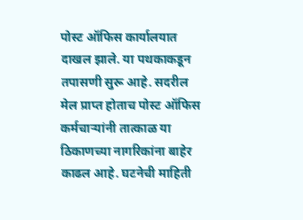पोस्ट ऑफिस कार्यालयात दाखल झाले. या पथकाकडून तपासणी सुरू आहे. सदरील मेल प्राप्त होताच पोस्ट ऑफिस कर्मचाऱ्यांनी तात्काळ या ठिकाणच्या नागरिकांना बाहेर काढल आहे. घटनेची माहिती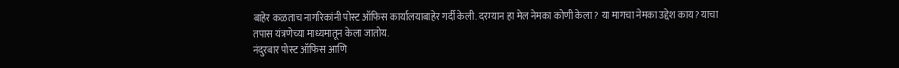बाहेर कळताच नागरिकांनी पोस्ट ऑफिस कार्यालयाबाहेर गर्दी केली. दरम्यान हा मेल नेमका कोणी केला? या मागचा नेमका उद्देश काय? याचा तपास यंत्रणेच्या माध्यमातून केला जातोय.
नंदुरबार पोस्ट ऑफिस आणि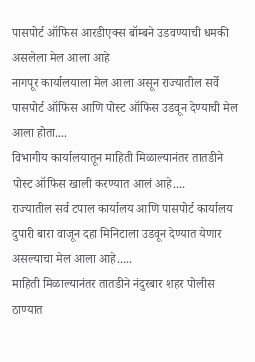पासपोर्ट ऑफिस आरडीएक्स बॉम्बने उडवण्याची धमकी असलेला मेल आला आहे
नागपूर कार्यालयाला मेल आला असून राज्यातील सर्वे पासपोर्ट ऑफिस आणि पोस्ट ऑफिस उडवून देण्याची मेल आला होता....
विभागीय कार्यालयातून माहिती मिळाल्यानंतर तातडीने पोस्ट ऑफिस खाली करण्यात आलं आहे....
राज्यातील सर्व टपाल कार्यालय आणि पासपोर्ट कार्यालय दुपारी बारा वाजून दहा मिनिटाला उडवून देण्यात येणार असल्याचा मेल आला आहे.....
माहिती मिळाल्यानंतर तातडीने नंदुरबार शहर पोलीस ठाण्यात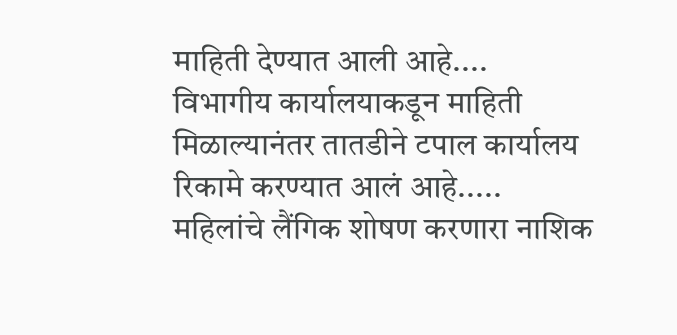माहिती देण्यात आली आहे....
विभागीय कार्यालयाकडून माहिती मिळाल्यानंतर तातडीने टपाल कार्यालय रिकामे करण्यात आलं आहे.....
महिलांचे लैंगिक शोषण करणारा नाशिक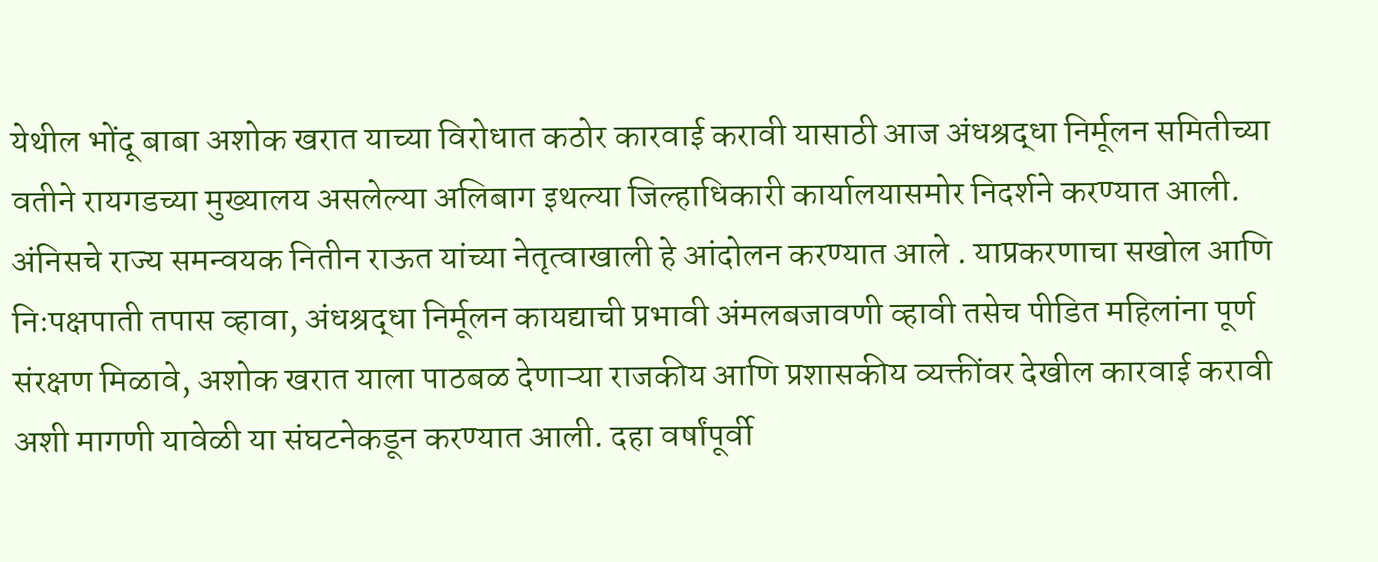येथील भोंदू बाबा अशोक खरात याच्या विरोधात कठोर कारवाई करावी यासाठी आज अंधश्रद्धा निर्मूलन समितीच्या वतीने रायगडच्या मुख्यालय असलेल्या अलिबाग इथल्या जिल्हाधिकारी कार्यालयासमोर निदर्शने करण्यात आली. अंनिसचे राज्य समन्वयक नितीन राऊत यांच्या नेतृत्वाखाली हे आंदोलन करण्यात आले . याप्रकरणाचा सखोल आणि निःपक्षपाती तपास व्हावा, अंधश्रद्धा निर्मूलन कायद्याची प्रभावी अंमलबजावणी व्हावी तसेच पीडित महिलांना पूर्ण संरक्षण मिळावे, अशोक खरात याला पाठबळ देणाऱ्या राजकीय आणि प्रशासकीय व्यक्तींवर देखील कारवाई करावी अशी मागणी यावेळी या संघटनेकडून करण्यात आली. दहा वर्षांपूर्वी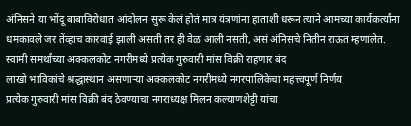अंनिसने या भोंदू बाबाविरोधात आंदोलन सुरू केलं होतं मात्र यंत्रणांना हाताशी धरून त्याने आमच्या कार्यकर्त्यांना धमकावले जर तेंव्हाच कारवाई झाली असती तर ही वेळ आली नसती, असं अंनिसचे नितीन राऊत म्हणालेत.
स्वामी समर्थांच्या अक्कलकोट नगरीमध्ये प्रत्येक गुरुवारी मांस विक्री राहणार बंद
लाखो भाविकांचे श्रद्धास्थान असणाऱ्या अक्कलकोट नगरीमध्ये नगरपालिकेचा महत्त्वपूर्ण निर्णय
प्रत्येक गुरुवारी मांस विक्री बंद ठेवण्याचा नगराध्यक्ष मिलन कल्याणशेट्टी यांचा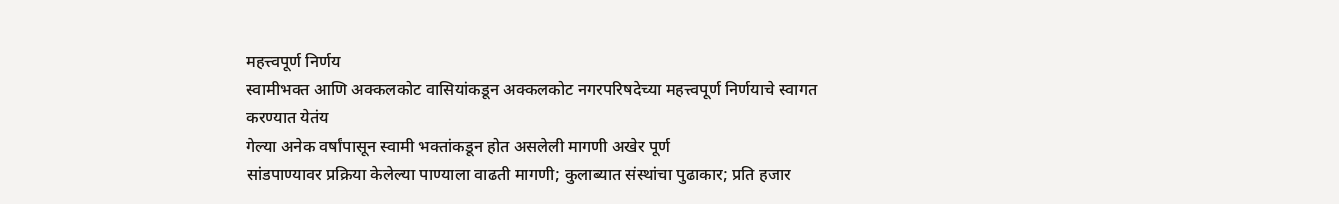महत्त्वपूर्ण निर्णय
स्वामीभक्त आणि अक्कलकोट वासियांकडून अक्कलकोट नगरपरिषदेच्या महत्त्वपूर्ण निर्णयाचे स्वागत करण्यात येतंय
गेल्या अनेक वर्षांपासून स्वामी भक्तांकडून होत असलेली मागणी अखेर पूर्ण
सांडपाण्यावर प्रक्रिया केलेल्या पाण्याला वाढती मागणी; कुलाब्यात संस्थांचा पुढाकार; प्रति हजार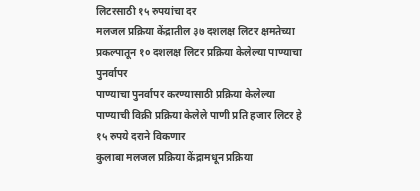लिटरसाठी १५ रुपयांचा दर
मलजल प्रक्रिया केंद्रातील ३७ दशलक्ष लिटर क्षमतेच्या प्रकल्पातून १० दशलक्ष लिटर प्रक्रिया केलेल्या पाण्याचा पुनर्वापर
पाण्याचा पुनर्वापर करण्यासाठी प्रक्रिया केलेल्या पाण्याची विक्री प्रक्रिया केलेले पाणी प्रति हजार लिटर हे १५ रुपये दराने विकणार
कुलाबा मलजल प्रक्रिया केंद्रामधून प्रक्रिया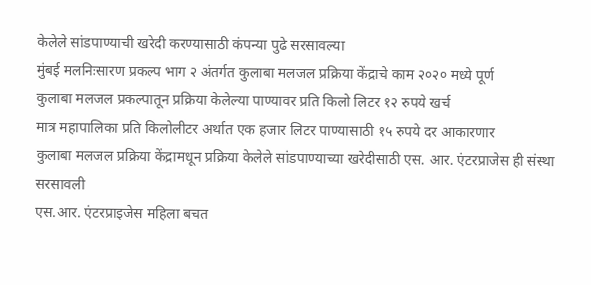केलेले सांडपाण्याची खरेदी करण्यासाठी कंपन्या पुढे सरसावल्या
मुंबई मलनिःसारण प्रकल्प भाग २ अंतर्गत कुलाबा मलजल प्रक्रिया केंद्राचे काम २०२० मध्ये पूर्ण
कुलाबा मलजल प्रकल्पातून प्रक्रिया केलेल्या पाण्यावर प्रति किलो लिटर १२ रुपये खर्च
मात्र महापालिका प्रति किलोलीटर अर्थात एक हजार लिटर पाण्यासाठी १५ रुपये दर आकारणार
कुलाबा मलजल प्रक्रिया केंद्रामधून प्रक्रिया केलेले सांडपाण्याच्या खरेदीसाठी एस. आर. एंटरप्राजेस ही संस्था सरसावली
एस.आर. एंटरप्राइजेस महिला बचत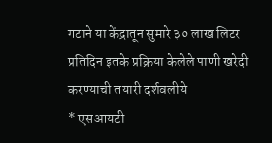गटाने या केंद्रातून सुमारे ३० लाख लिटर प्रतिदिन इतके प्रक्रिया केलेले पाणी खरेदी करण्याची तयारी दर्शवलीये
* एसआयटी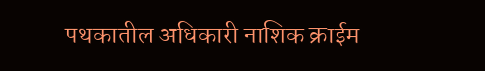पथकातील अधिकारी नाशिक क्राईम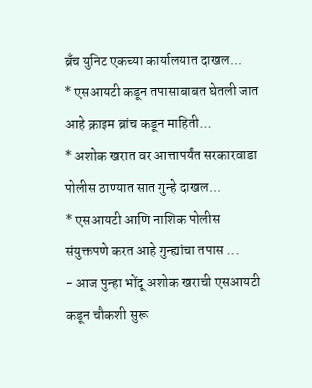ब्रँच युनिट एकच्या कार्यालयात दाखल...
* एसआयटी कडून तपासाबाबत घेतली जात आहे क्राइम ब्रांच कडून माहिती...
* अशोक खरात वर आत्तापर्यंत सरकारवाडा पोलीस ठाण्यात सात गुन्हे दाखल...
* एसआयटी आणि नाशिक पोलीस संयुक्तपणे करत आहे गुन्ह्यांचा तपास ...
- आज पुन्हा भोंदू अशोक खराची एसआयटी कडून चौकशी सुरू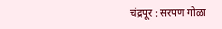चंद्रपूर : सरपण गोळा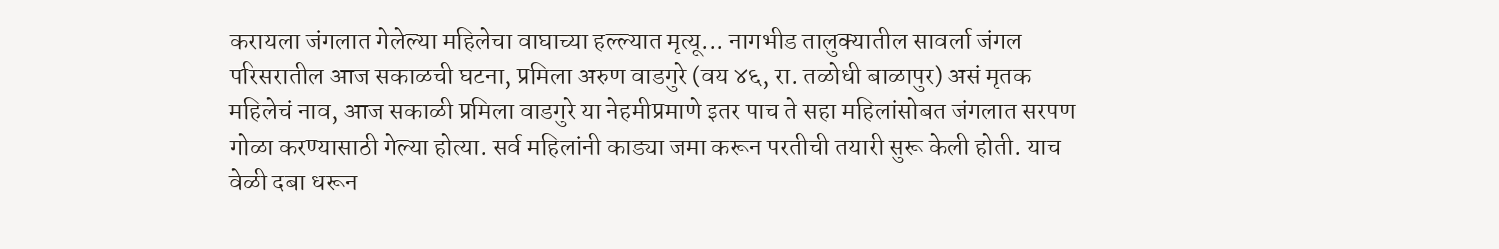करायला जंगलात गेलेल्या महिलेचा वाघाच्या हल्ल्यात मृत्यू... नागभीड तालुक्यातील सावर्ला जंगल परिसरातील आज सकाळची घटना, प्रमिला अरुण वाडगुरे (वय ४६, रा. तळोधी बाळापुर) असं मृतक महिलेचं नाव, आज सकाळी प्रमिला वाडगुरे या नेहमीप्रमाणे इतर पाच ते सहा महिलांसोबत जंगलात सरपण गोळा करण्यासाठी गेल्या होत्या. सर्व महिलांनी काड्या जमा करून परतीची तयारी सुरू केली होती. याच वेळी दबा धरून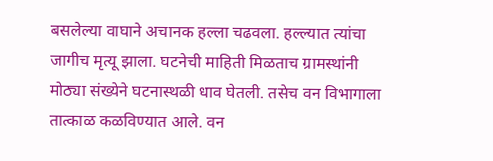बसलेल्या वाघाने अचानक हल्ला चढवला. हल्ल्यात त्यांचा जागीच मृत्यू झाला. घटनेची माहिती मिळताच ग्रामस्थांनी मोठ्या संख्येने घटनास्थळी धाव घेतली. तसेच वन विभागाला तात्काळ कळविण्यात आले. वन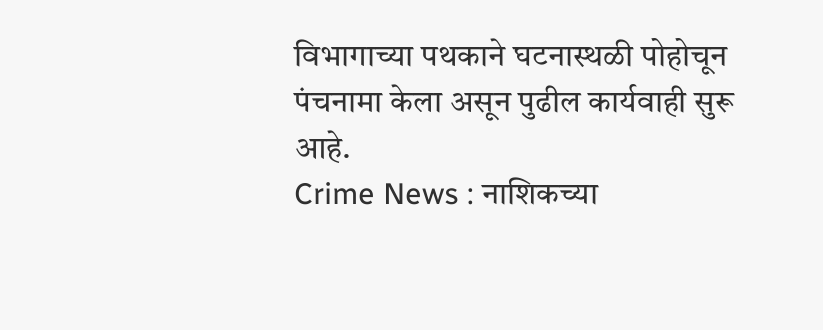विभागाच्या पथकाने घटनास्थळी पोहोचून पंचनामा केला असून पुढील कार्यवाही सुरू आहे.
Crime News : नाशिकच्या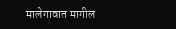मालेगावात मागील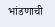भांडणाची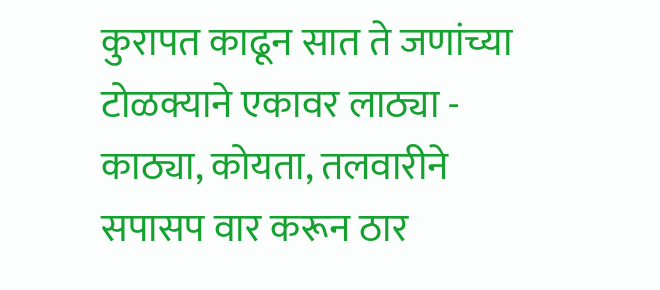कुरापत काढून सात ते जणांच्या टोळक्याने एकावर लाठ्या - काठ्या, कोयता, तलवारीने सपासप वार करून ठार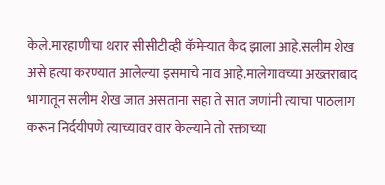केले.मारहाणीचा थरार सीसीटीव्ही कॅमेऱ्यात कैद झाला आहे.सलीम शेख असे हत्या करण्यात आलेल्या इसमाचे नाव आहे.मालेगावच्या अख्तराबाद भागातून सलीम शेख जात असताना सहा ते सात जणांनी त्याचा पाठलाग करून निर्दयीपणे त्याच्यावर वार केल्याने तो रक्ताच्या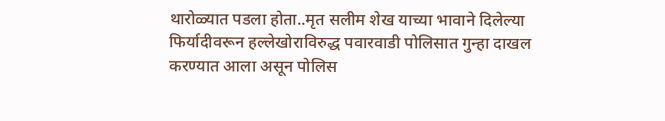थारोळ्यात पडला होता..मृत सलीम शेख याच्या भावाने दिलेल्या फिर्यादीवरून हल्लेखोराविरुद्ध पवारवाडी पोलिसात गुन्हा दाखल करण्यात आला असून पोलिस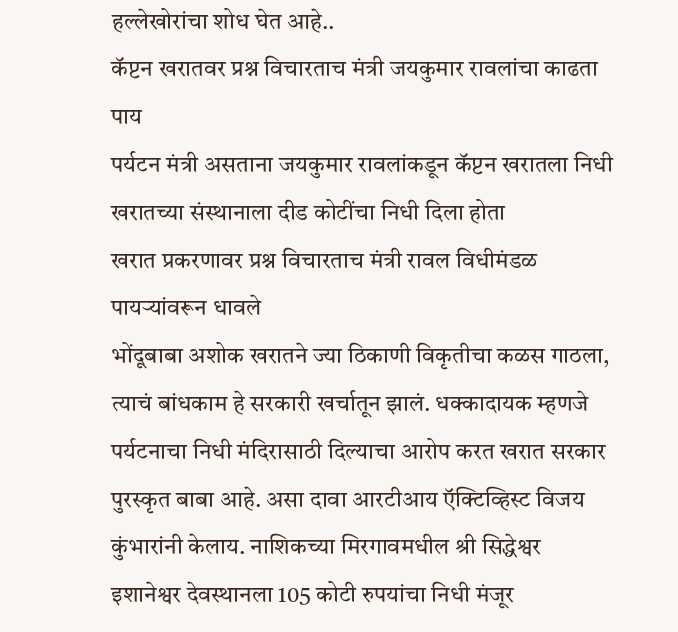हल्लेखोरांचा शोध घेत आहे..
कॅप्टन खरातवर प्रश्न विचारताच मंत्री जयकुमार रावलांचा काढता पाय
पर्यटन मंत्री असताना जयकुमार रावलांकडून कॅप्टन खरातला निधी
खरातच्या संस्थानाला दीड कोटींचा निधी दिला होता
खरात प्रकरणावर प्रश्न विचारताच मंत्री रावल विधीमंडळ पायऱ्यांवरून धावले
भोंदूबाबा अशोक खरातने ज्या ठिकाणी विकृतीचा कळस गाठला, त्याचं बांधकाम हे सरकारी खर्चातून झालं. धक्कादायक म्हणजे पर्यटनाचा निधी मंदिरासाठी दिल्याचा आरोप करत खरात सरकार पुरस्कृत बाबा आहे. असा दावा आरटीआय ऍक्टिव्हिस्ट विजय कुंभारांनी केलाय. नाशिकच्या मिरगावमधील श्री सिद्धेश्वर इशानेश्वर देवस्थानला 105 कोटी रुपयांचा निधी मंजूर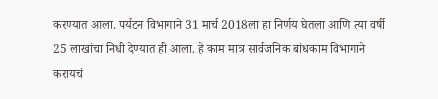करण्यात आला. पर्यटन विभागाने 31 मार्च 2018ला हा निर्णय घेतला आणि त्या वर्षी 25 लाखांचा निधी देण्यात ही आला. हे काम मात्र सार्वजनिक बांधकाम विभागाने करायचं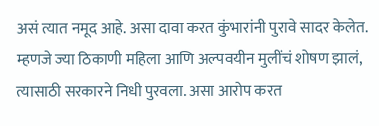असं त्यात नमूद आहे. असा दावा करत कुंभारांनी पुरावे सादर केलेत. म्हणजे ज्या ठिकाणी महिला आणि अल्पवयीन मुलींचं शोषण झालं, त्यासाठी सरकारने निधी पुरवला. असा आरोप करत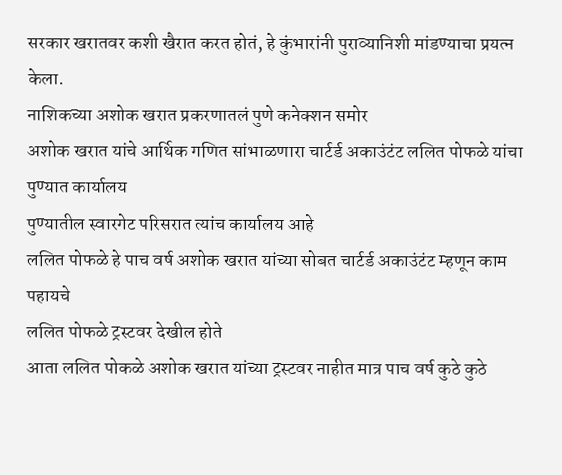सरकार खरातवर कशी खैरात करत होतं, हे कुंभारांनी पुराव्यानिशी मांडण्याचा प्रयत्न केला.
नाशिकच्या अशोक खरात प्रकरणातलं पुणे कनेक्शन समोर
अशोक खरात यांचे आर्थिक गणित सांभाळणारा चार्टर्ड अकाउंटंट ललित पोफळे यांचा पुण्यात कार्यालय
पुण्यातील स्वारगेट परिसरात त्यांच कार्यालय आहे
ललित पोफळे हे पाच वर्ष अशोक खरात यांच्या सोबत चार्टर्ड अकाउंटंट म्हणून काम पहायचे
ललित पोफळे ट्रस्टवर देखील होते
आता ललित पोकळे अशोक खरात यांच्या ट्रस्टवर नाहीत मात्र पाच वर्ष कुठे कुठे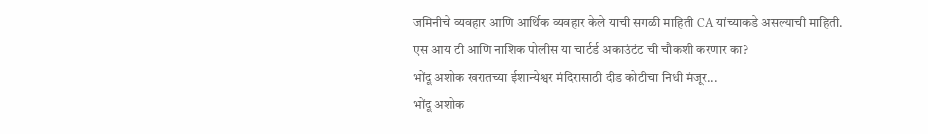जमिनीचे व्यवहार आणि आर्थिक व्यवहार केले याची सगळी माहिती CA यांच्याकडे असल्याची माहिती.
एस आय टी आणि नाशिक पोलीस या चार्टर्ड अकाउंटंट ची चौकशी करणार का?
भोंदू अशोक खरातच्या ईशान्येश्वर मंदिरासाठी दीड कोटीचा निधी मंजूर...
भोंदू अशोक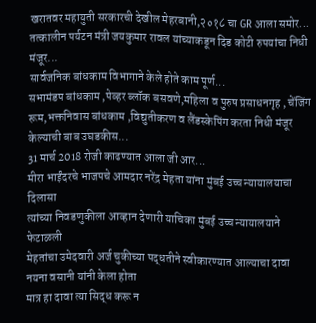खरातवर महायुती सरकारची देखील मेहरबानी,२०१८ चा GR आला समोर...
तत्कालीन पर्यटन मंत्री जयकुमार रावल यांच्याकडून दिड कोटी रुपयांचा निधी मंजूर...
सार्वजनिक बांधकाम विभागाने केले होते काम पूर्ण...
सभामंडप बांधकाम ,पेव्हर ब्लॉक बसवणे,महिला व पुरुष प्रसाधनगृह , चेंजिंग रूम,भक्तनिवास बांधकाम ,विद्युतीकरण व लैंडस्केपिंग करता निधी मंजूर केल्याची बाब उघडकीस...
31 मार्च 2018 रोजी काढण्यात आला जी आर...
मीरा भाईंदरचे भाजपचे आमदार नरेंद्र मेहता यांना मुंबई उच्च न्यायालयाचा दिलासा
त्यांच्या निवडणुकीला आव्हान देणारी याचिका मुंबई उच्च न्यायालयाने फेटाळली
मेहतांचा उमेदवारी अर्ज चुकीच्या पद्धतीने स्वीकारण्यात आल्याचा दावा नयना वसानी यांनी केला होता
मात्र हा दावा त्या सिद्ध करू न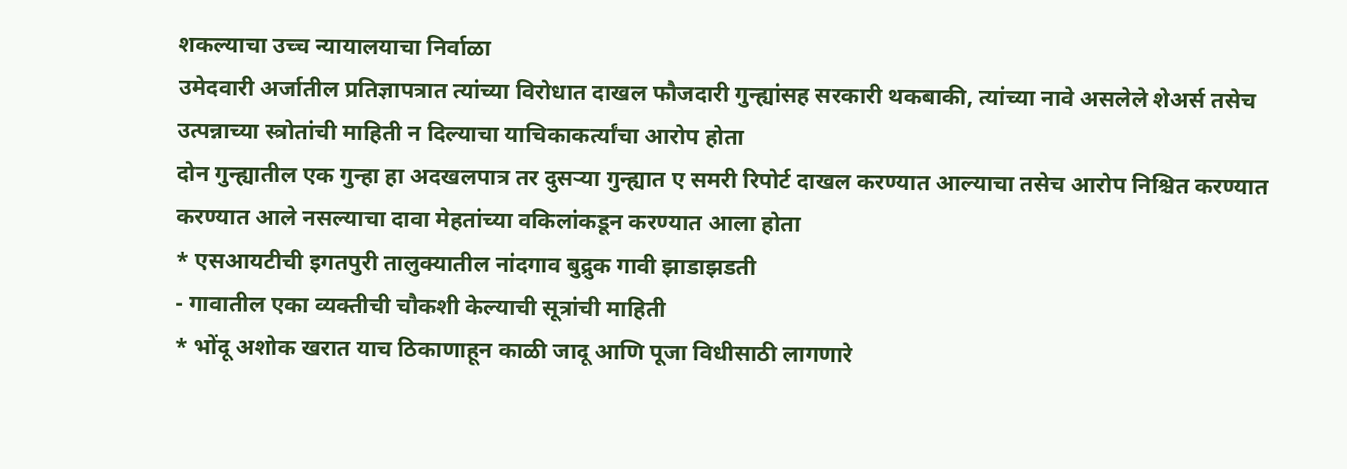शकल्याचा उच्च न्यायालयाचा निर्वाळा
उमेदवारी अर्जातील प्रतिज्ञापत्रात त्यांच्या विरोधात दाखल फौजदारी गुन्ह्यांसह सरकारी थकबाकी, त्यांच्या नावे असलेले शेअर्स तसेच उत्पन्नाच्या स्त्रोतांची माहिती न दिल्याचा याचिकाकर्त्यांचा आरोप होता
दोन गुन्ह्यातील एक गुन्हा हा अदखलपात्र तर दुसऱ्या गुन्ह्यात ए समरी रिपोर्ट दाखल करण्यात आल्याचा तसेच आरोप निश्चित करण्यात करण्यात आले नसल्याचा दावा मेहतांच्या वकिलांकडून करण्यात आला होता
* एसआयटीची इगतपुरी तालुक्यातील नांदगाव बुद्रुक गावी झाडाझडती
- गावातील एका व्यक्तीची चौकशी केल्याची सूत्रांची माहिती
* भोंदू अशोक खरात याच ठिकाणाहून काळी जादू आणि पूजा विधीसाठी लागणारे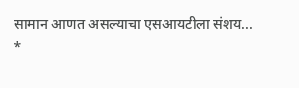सामान आणत असल्याचा एसआयटीला संशय...
*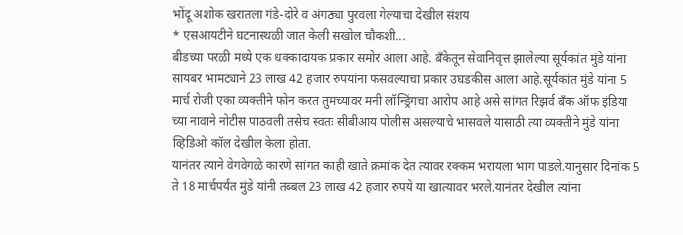भोंदू अशोक खरातला गंडे-दोरे व अंगठ्या पुरवला गेल्याचा देखील संशय
* एसआयटीने घटनास्थळी जात केली सखोल चौकशी...
बीडच्या परळी मध्ये एक धक्कादायक प्रकार समोर आला आहे. बँकेतून सेवानिवृत्त झालेल्या सूर्यकांत मुंडे यांना सायबर भामट्याने 23 लाख 42 हजार रुपयांना फसवल्याचा प्रकार उघडकीस आला आहे.सूर्यकांत मुंडे यांना 5 मार्च रोजी एका व्यक्तीने फोन करत तुमच्यावर मनी लॉन्ड्रिंगचा आरोप आहे असे सांगत रिझर्व बँक ऑफ इंडिया च्या नावाने नोटीस पाठवली तसेच स्वतः सीबीआय पोलीस असल्याचे भासवले यासाठी त्या व्यक्तीने मुंडे यांना व्हिडिओ कॉल देखील केला होता.
यानंतर त्याने वेगवेगळे कारणे सांगत काही खाते क्रमांक देत त्यावर रक्कम भरायला भाग पाडले.यानुसार दिनांक 5 ते 18 मार्चपर्यंत मुंडे यांनी तब्बल 23 लाख 42 हजार रुपये या खात्यावर भरले.यानंतर देखील त्यांना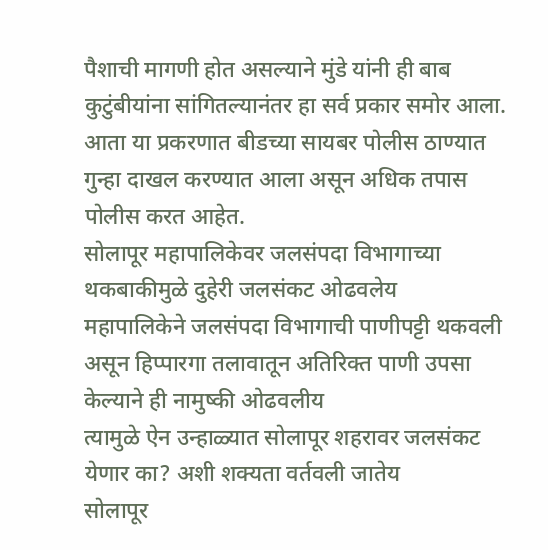पैशाची मागणी होत असल्याने मुंडे यांनी ही बाब कुटुंबीयांना सांगितल्यानंतर हा सर्व प्रकार समोर आला. आता या प्रकरणात बीडच्या सायबर पोलीस ठाण्यात गुन्हा दाखल करण्यात आला असून अधिक तपास पोलीस करत आहेत.
सोलापूर महापालिकेवर जलसंपदा विभागाच्या थकबाकीमुळे दुहेरी जलसंकट ओढवलेय
महापालिकेने जलसंपदा विभागाची पाणीपट्टी थकवली असून हिप्पारगा तलावातून अतिरिक्त पाणी उपसा केल्याने ही नामुष्की ओढवलीय
त्यामुळे ऐन उन्हाळ्यात सोलापूर शहरावर जलसंकट येणार का? अशी शक्यता वर्तवली जातेय
सोलापूर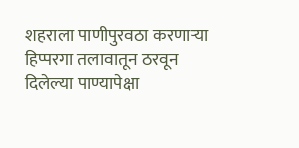शहराला पाणीपुरवठा करणाऱ्या हिप्परगा तलावातून ठरवून दिलेल्या पाण्यापेक्षा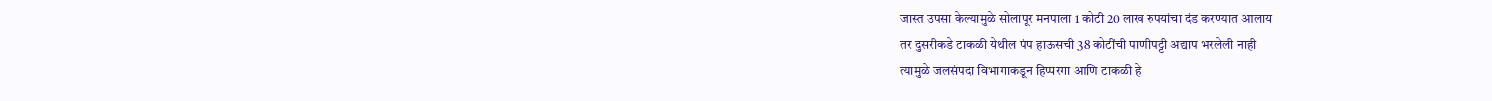जास्त उपसा केल्यामुळे सोलापूर मनपाला 1 कोटी 20 लाख रुपयांचा दंड करण्यात आलाय
तर दुसरीकडे टाकळी येथील पंप हाऊसची 38 कोटींची पाणीपट्टी अद्याप भरलेली नाही
त्यामुळे जलसंपदा विभागाकडून हिप्परगा आणि टाकळी हे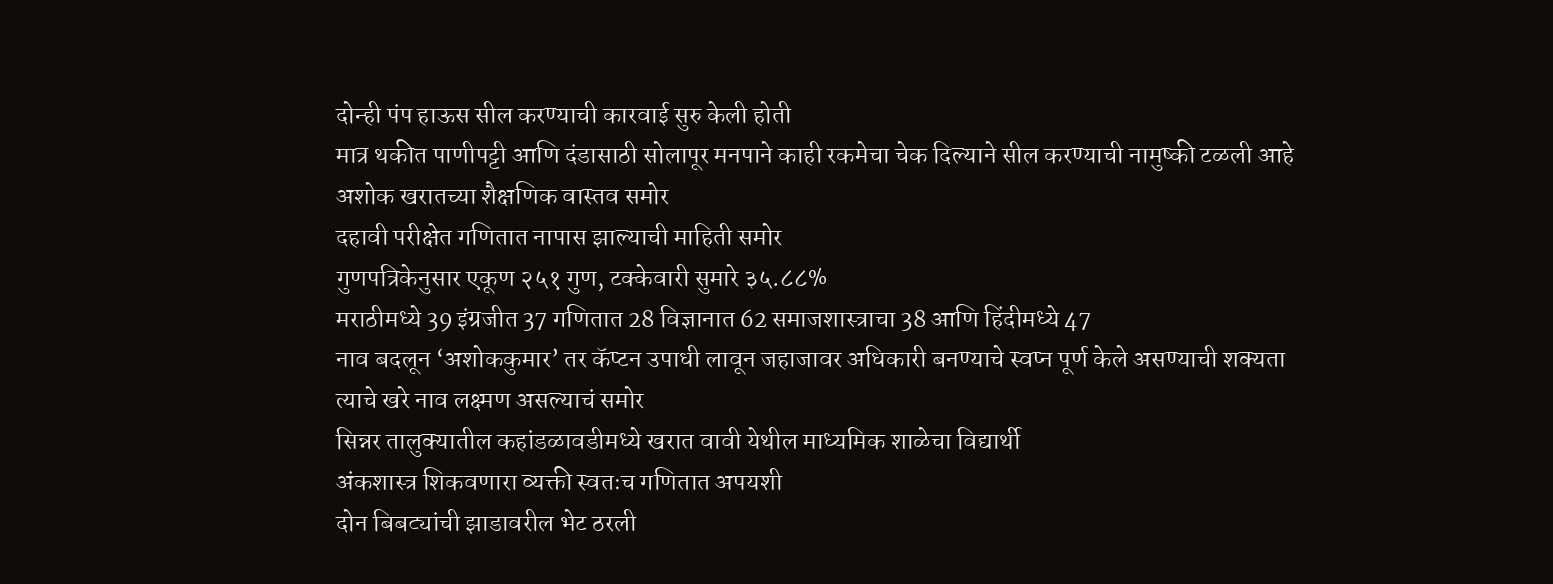दोन्ही पंप हाऊस सील करण्याची कारवाई सुरु केली होती
मात्र थकीत पाणीपट्टी आणि दंडासाठी सोलापूर मनपाने काही रकमेचा चेक दिल्याने सील करण्याची नामुष्की टळली आहे
अशोक खरातच्या शैक्षणिक वास्तव समोर
दहावी परीक्षेत गणितात नापास झाल्याची माहिती समोर
गुणपत्रिकेनुसार एकूण २५१ गुण, टक्केवारी सुमारे ३५.८८%
मराठीमध्ये 39 इंग्रजीत 37 गणितात 28 विज्ञानात 62 समाजशास्त्राचा 38 आणि हिंदीमध्ये 47
नाव बदलून ‘अशोककुमार’ तर कॅप्टन उपाधी लावून जहाजावर अधिकारी बनण्याचे स्वप्न पूर्ण केले असण्याची शक्यता
त्याचे खरे नाव लक्ष्मण असल्याचं समोर
सिन्नर तालुक्यातील कहांडळावडीमध्ये खरात वावी येथील माध्यमिक शाळेचा विद्यार्थी
अंकशास्त्र शिकवणारा व्यक्ती स्वतःच गणितात अपयशी
दोन बिबट्यांची झाडावरील भेट ठरली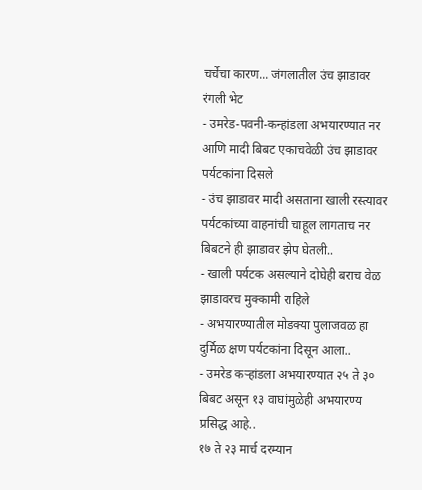चर्चेचा कारण... जंगलातील उंच झाडावर रंगली भेट
- उमरेड-पवनी-कन्हांडला अभयारण्यात नर आणि मादी बिबट एकाचवेळी उंच झाडावर पर्यटकांना दिसले
- उंच झाडावर मादी असताना खाली रस्त्यावर पर्यटकांच्या वाहनांची चाहूल लागताच नर बिबटने ही झाडावर झेप घेतली..
- खाली पर्यटक असल्याने दोघेही बराच वेळ झाडावरच मुक्कामी राहिले
- अभयारण्यातील मोडक्या पुलाजवळ हा दुर्मिळ क्षण पर्यटकांना दिसून आला..
- उमरेड कऱ्हांडला अभयारण्यात २५ ते ३० बिबट असून १३ वाघांमुळेही अभयारण्य प्रसिद्ध आहे..
१७ ते २३ मार्च दरम्यान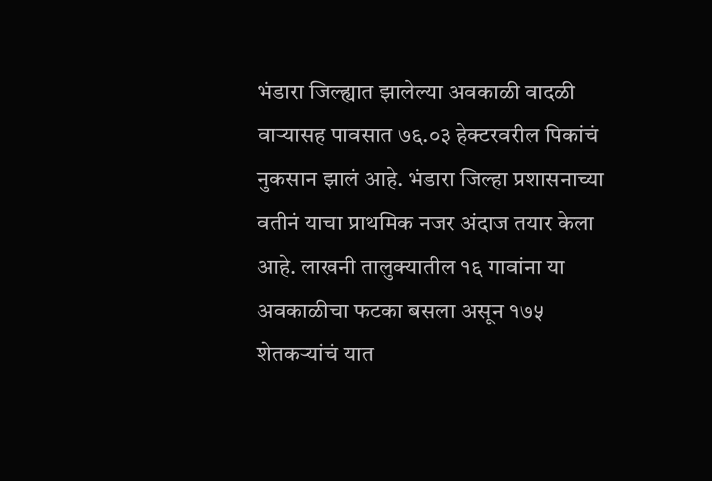भंडारा जिल्ह्यात झालेल्या अवकाळी वादळी वाऱ्यासह पावसात ७६.०३ हेक्टरवरील पिकांचं नुकसान झालं आहे. भंडारा जिल्हा प्रशासनाच्या वतीनं याचा प्राथमिक नजर अंदाज तयार केला आहे. लाखनी तालुक्यातील १६ गावांना या अवकाळीचा फटका बसला असून १७५ शेतकऱ्यांचं यात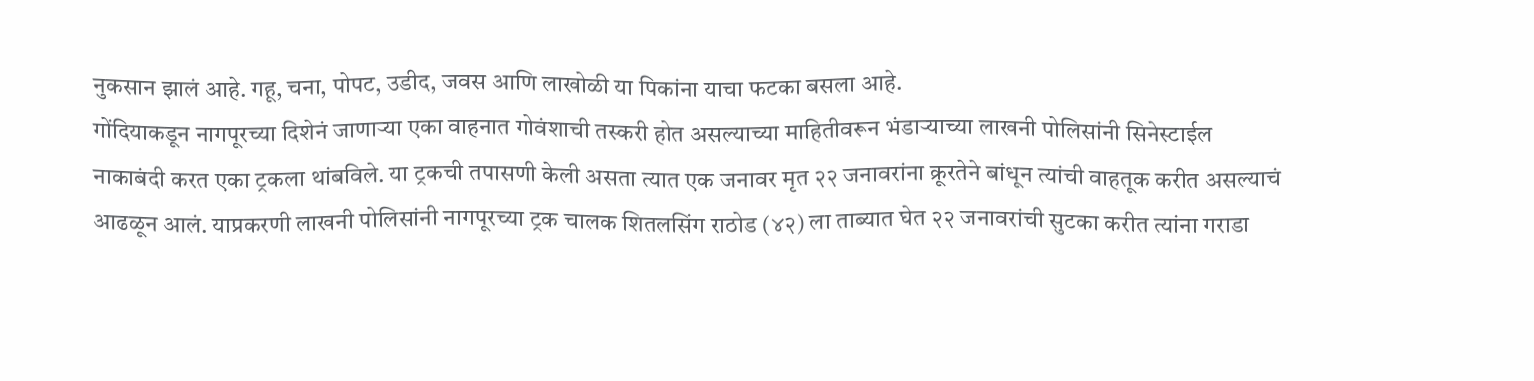नुकसान झालं आहे. गहू, चना, पोपट, उडीद, जवस आणि लाखोळी या पिकांना याचा फटका बसला आहे.
गोंदियाकडून नागपूरच्या दिशेनं जाणाऱ्या एका वाहनात गोवंशाची तस्करी होत असल्याच्या माहितीवरून भंडाऱ्याच्या लाखनी पोलिसांनी सिनेस्टाईल नाकाबंदी करत एका ट्रकला थांबविले. या ट्रकची तपासणी केली असता त्यात एक जनावर मृत २२ जनावरांना क्रूरतेने बांधून त्यांची वाहतूक करीत असल्याचं आढळून आलं. याप्रकरणी लाखनी पोलिसांनी नागपूरच्या ट्रक चालक शितलसिंग राठोड (४२) ला ताब्यात घेत २२ जनावरांची सुटका करीत त्यांना गराडा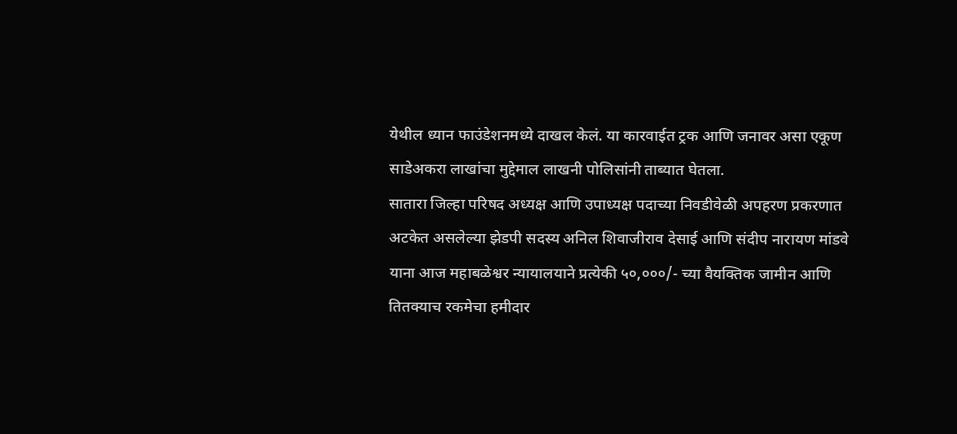येथील ध्यान फाउंडेशनमध्ये दाखल केलं. या कारवाईत ट्रक आणि जनावर असा एकूण साडेअकरा लाखांचा मुद्देमाल लाखनी पोलिसांनी ताब्यात घेतला.
सातारा जिल्हा परिषद अध्यक्ष आणि उपाध्यक्ष पदाच्या निवडीवेळी अपहरण प्रकरणात अटकेत असलेल्या झेडपी सदस्य अनिल शिवाजीराव देसाई आणि संदीप नारायण मांडवे याना आज महाबळेश्वर न्यायालयाने प्रत्येकी ५०,०००/- च्या वैयक्तिक जामीन आणि तितक्याच रकमेचा हमीदार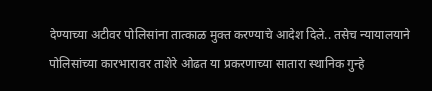देण्याच्या अटीवर पोलिसांना तात्काळ मुक्त करण्याचे आदेश दिले.. तसेच न्यायालयाने पोलिसांच्या कारभारावर ताशेरे ओढत या प्रकरणाच्या सातारा स्थानिक गुन्हे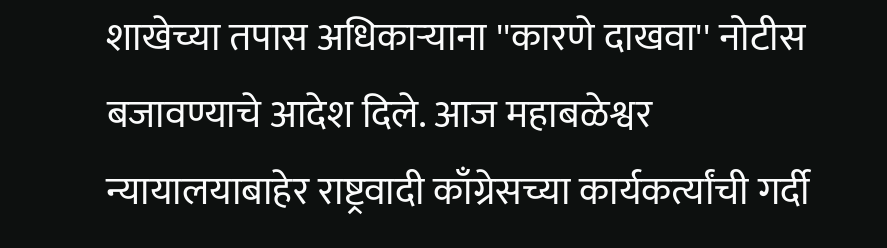शाखेच्या तपास अधिकाऱ्याना ''कारणे दाखवा'' नोटीस बजावण्याचे आदेश दिले. आज महाबळेश्वर न्यायालयाबाहेर राष्ट्रवादी काँग्रेसच्या कार्यकर्त्यांची गर्दी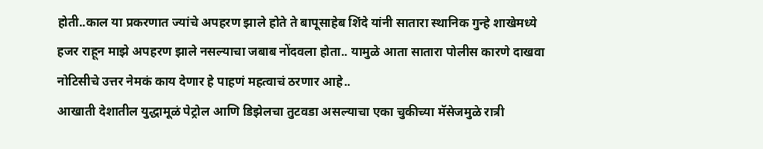होती..काल या प्रकरणात ज्यांचे अपहरण झाले होते ते बापूसाहेब शिंदे यांनी सातारा स्थानिक गुन्हे शाखेमध्ये हजर राहून माझे अपहरण झाले नसल्याचा जबाब नोंदवला होता.. यामुळे आता सातारा पोलीस कारणे दाखवा नोटिसीचे उत्तर नेमकं काय देणार हे पाहणं महत्वाचं ठरणार आहे..
आखाती देशातील युद्धामूळं पेट्रोल आणि डिझेलचा तुटवडा असल्याचा एका चुकीच्या मॅसेजमुळे रात्री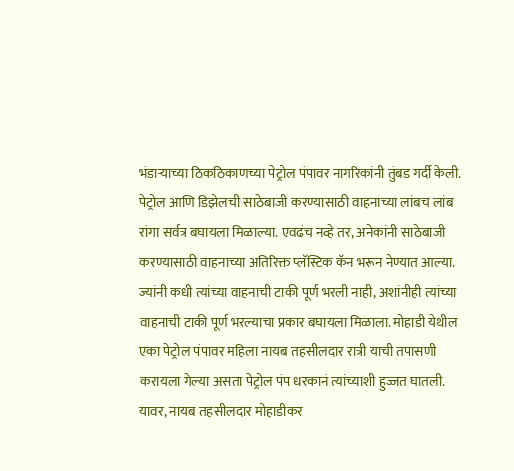भंडाऱ्याच्या ठिकठिकाणच्या पेट्रोल पंपावर नागरिकांनी तुंबड गर्दी केली. पेट्रोल आणि डिझेलची साठेबाजी करण्यासाठी वाहनाच्या लांबच लांब रांगा सर्वत्र बघायला मिळाल्या. एवढंच नव्हे तर, अनेकांनी साठेबाजी करण्यासाठी वाहनाच्या अतिरिक्त प्लॅस्टिक कॅन भरून नेण्यात आल्या. ज्यांनी कधी त्यांच्या वाहनाची टाकी पूर्ण भरली नाही, अशांनीही त्यांच्या वाहनाची टाकी पूर्ण भरल्याचा प्रकार बघायला मिळाला. मोहाडी येथील एका पेट्रोल पंपावर महिला नायब तहसीलदार रात्री याची तपासणी करायला गेल्या असता पेट्रोल पंप धरकानं त्यांच्याशी हुज्जत घातली. यावर, नायब तहसीलदार मोहाडीकर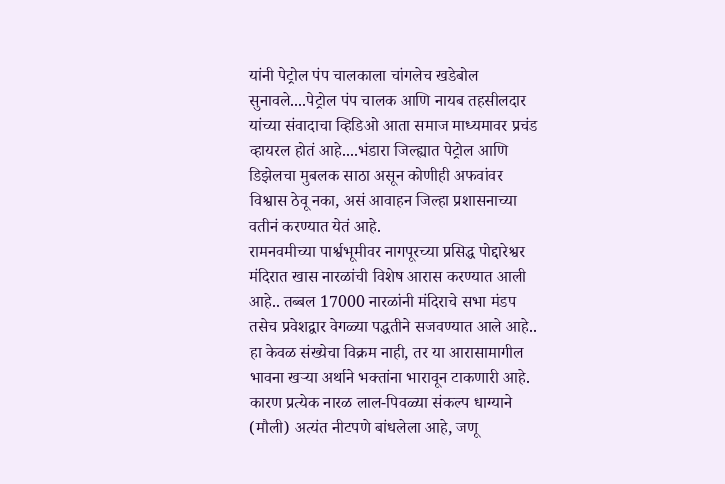यांनी पेट्रोल पंप चालकाला चांगलेच खडेबोल सुनावले....पेट्रोल पंप चालक आणि नायब तहसीलदार यांच्या संवादाचा व्हिडिओ आता समाज माध्यमावर प्रचंड व्हायरल होतं आहे....भंडारा जिल्ह्यात पेट्रोल आणि डिझेलचा मुबलक साठा असून कोणीही अफवांवर विश्वास ठेवू नका, असं आवाहन जिल्हा प्रशासनाच्या वतीनं करण्यात येतं आहे.
रामनवमीच्या पार्श्वभूमीवर नागपूरच्या प्रसिद्ध पोद्दारेश्वर मंदिरात खास नारळांची विशेष आरास करण्यात आली आहे.. तब्बल 17000 नारळांनी मंदिराचे सभा मंडप तसेच प्रवेशद्वार वेगळ्या पद्धतीने सजवण्यात आले आहे.. हा केवळ संख्येचा विक्रम नाही, तर या आरासामागील भावना खऱ्या अर्थाने भक्तांना भारावून टाकणारी आहे. कारण प्रत्येक नारळ लाल-पिवळ्या संकल्प धाग्याने (मौली) अत्यंत नीटपणे बांधलेला आहे, जणू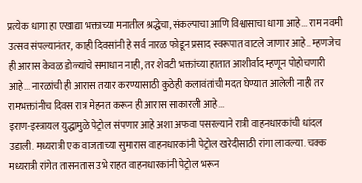प्रत्येक धागा हा एखाद्या भक्ताच्या मनातील श्रद्धेचा, संकल्पाचा आणि विश्वासाचा धागा आहे... राम नवमी उत्सव संपल्यानंतर, काही दिवसांनी हे सर्व नारळ फोडून प्रसाद स्वरूपात वाटले जाणार आहे.. म्हणजेच ही आरास केवळ डोळ्यांचे समाधान नाही, तर शेवटी भक्तांच्या हातात आशीर्वाद म्हणून पोहोचणारी आहे... नारळांची ही आरास तयार करण्यासाठी कुठेही कलावंतांची मदत घेण्यात आलेली नाही तर रामभक्तांनीच दिवस रात्र मेहनत करून ही आरास साकारली आहे...
इराण-इस्त्रायल युद्धामुळे पेट्रोल संपणार आहे अशा अफवा पसरल्याने रात्री वाहनधारकांची धांदल उडाली. मध्यरात्री एक वाजताच्या सुमारास वाहनधारकांनी पेट्रोल खरेदीसाठी रांगा लावल्या. चक्क मध्यरात्री रांगेत तासनतास उभे राहत वाहनधारकांनी पेट्रोल भरून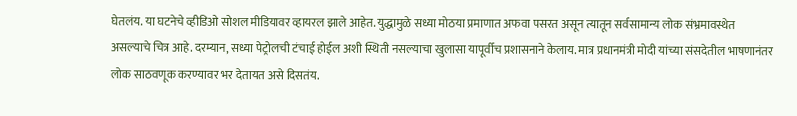घेतलंय. या घटनेचे व्हीडिओ सोशल मीडियावर व्हायरल झाले आहेत. युद्धामुळे सध्या मोठया प्रमाणात अफवा पसरत असून त्यातून सर्वसामान्य लोक संभ्रमावस्थेत असल्याचे चित्र आहे. दरम्यान, सध्या पेट्रोलची टंचाई होईल अशी स्थिती नसल्याचा खुलासा यापूर्वीच प्रशासनाने केलाय. मात्र प्रधानमंत्री मोदी यांच्या संसदेतील भाषणानंतर लोक साठवणूक करण्यावर भर देतायत असे दिसतंय.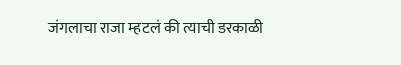जंगलाचा राजा म्हटलं की त्याची डरकाळी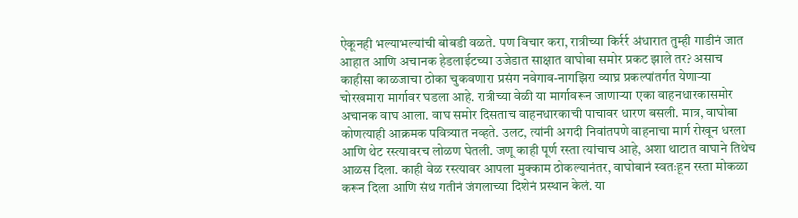ऐकूनही भल्याभल्यांची बोबडी वळते. पण विचार करा, रात्रीच्या किर्रर्र अंधारात तुम्ही गाडीनं जात आहात आणि अचानक हेडलाईटच्या उजेडात साक्षात वाघोबा समोर प्रकट झाले तर? असाच काहीसा काळजाचा ठोका चुकवणारा प्रसंग नवेगाव-नागझिरा व्याघ्र प्रकल्पांतर्गत येणाऱ्या चोरखमारा मार्गावर घडला आहे. रात्रीच्या वेळी या मार्गावरून जाणाऱ्या एका वाहनधारकासमोर अचानक वाघ आला. वाघ समोर दिसताच वाहनधारकाची पाचावर धारण बसली. मात्र, वाघोबा कोणत्याही आक्रमक पवित्र्यात नव्हते. उलट, त्यांनी अगदी निवांतपणे वाहनाचा मार्ग रोखून धरला आणि थेट रस्त्यावरच लोळण घेतली. जणू काही पूर्ण रस्ता त्यांचाच आहे, अशा थाटात वाघाने तिथेच आळस दिला. काही वेळ रस्त्यावर आपला मुक्काम ठोकल्यानंतर, वाघोबानं स्वतःहून रस्ता मोकळा करून दिला आणि संथ गतीनं जंगलाच्या दिशेनं प्रस्थान केलं. या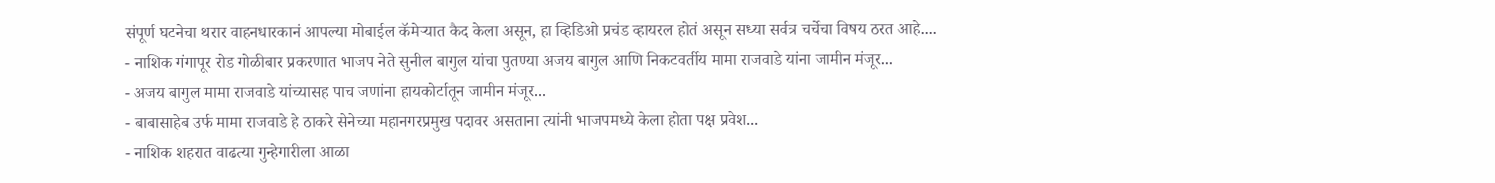संपूर्ण घटनेचा थरार वाहनधारकानं आपल्या मोबाईल कॅमेऱ्यात कैद केला असून, हा व्हिडिओ प्रचंड व्हायरल होतं असून सध्या सर्वत्र चर्चेचा विषय ठरत आहे....
- नाशिक गंगापूर रोड गोळीबार प्रकरणात भाजप नेते सुनील बागुल यांचा पुतण्या अजय बागुल आणि निकटवर्तीय मामा राजवाडे यांना जामीन मंजूर...
- अजय बागुल मामा राजवाडे यांच्यासह पाच जणांना हायकोर्टातून जामीन मंजूर...
- बाबासाहेब उर्फ मामा राजवाडे हे ठाकरे सेनेच्या महानगरप्रमुख पदावर असताना त्यांनी भाजपमध्ये केला होता पक्ष प्रवेश...
- नाशिक शहरात वाढत्या गुन्हेगारीला आळा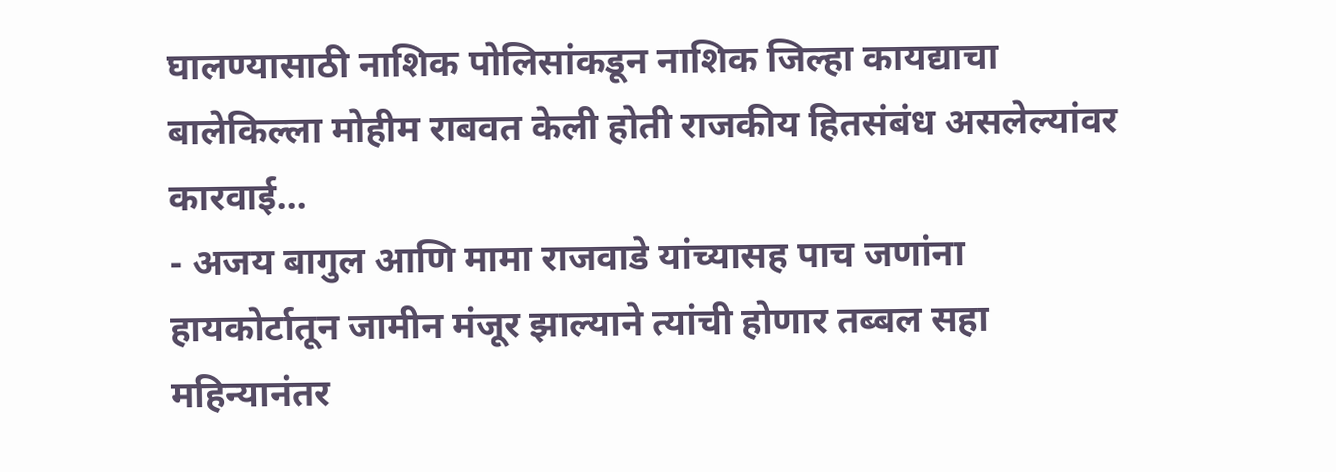घालण्यासाठी नाशिक पोलिसांकडून नाशिक जिल्हा कायद्याचा बालेकिल्ला मोहीम राबवत केली होती राजकीय हितसंबंध असलेल्यांवर कारवाई...
- अजय बागुल आणि मामा राजवाडे यांच्यासह पाच जणांना हायकोर्टातून जामीन मंजूर झाल्याने त्यांची होणार तब्बल सहा महिन्यानंतर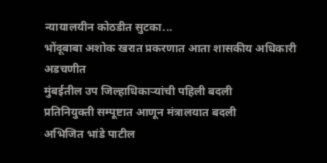न्यायालयीन कोठडीत सुटका...
भोंदूबाबा अशोक खरात प्रकरणात आता शासकीय अधिकारी अडचणीत
मुंबईतील उप जिल्हाधिकाऱ्यांची पहिली बदली
प्रतिनियुक्ती सम्पूष्टात आणून मंत्रालयात बदली
अभिजित भांडे पाटील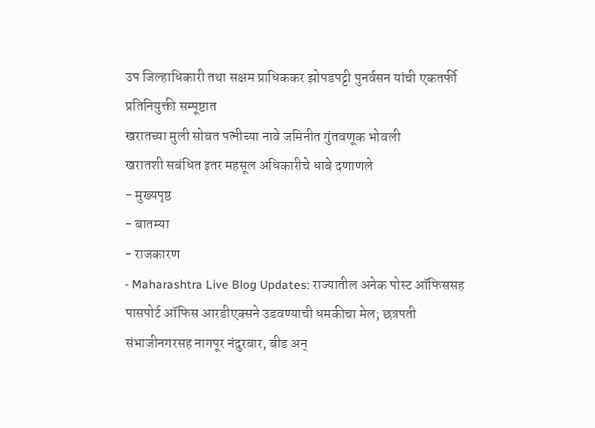उप जिल्हाधिकारी तथा सक्षम प्राधिककर झोपडपट्टी पुनर्वसन यांची एकतर्फी प्रतिनियुक्ती सम्पूष्टात
खरातच्या मुली सोबत पत्नीच्या नावे जमिनीत गुंतवणूक भोवली
खरातशी सबंधित इतर महसूल अधिकारीचे धाबे दणाणले
- मुख्यपृष्ठ
- बातम्या
- राजकारण
- Maharashtra Live Blog Updates: राज्यातील अनेक पोस्ट ऑफिससह पासपोर्ट ऑफिस आरडीएक्सने उडवण्याची धमकीचा मेल; छत्रपती संभाजीनगरसह नागपूर नंदुरबार, बीड अन्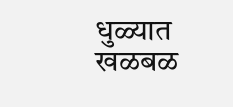धुळ्यात खळबळ